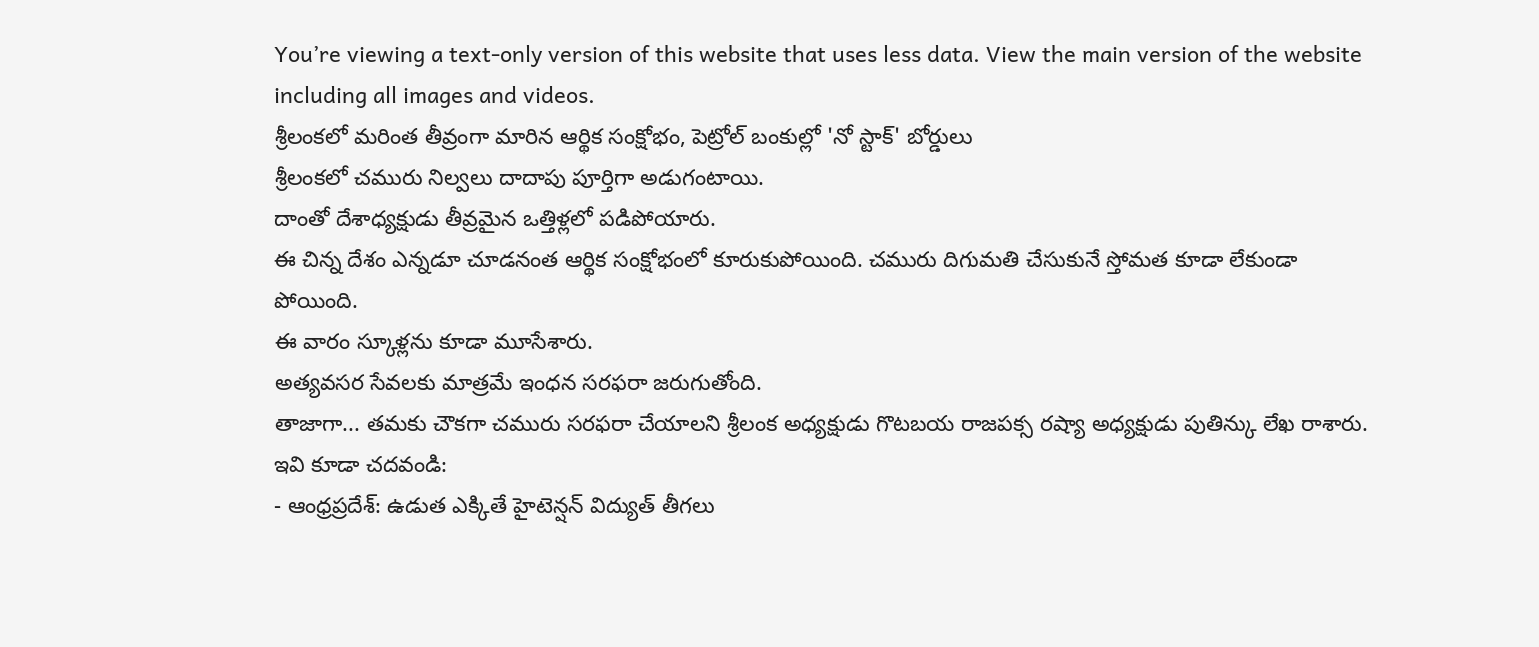You’re viewing a text-only version of this website that uses less data. View the main version of the website including all images and videos.
శ్రీలంకలో మరింత తీవ్రంగా మారిన ఆర్థిక సంక్షోభం, పెట్రోల్ బంకుల్లో 'నో స్టాక్' బోర్డులు
శ్రీలంకలో చమురు నిల్వలు దాదాపు పూర్తిగా అడుగంటాయి.
దాంతో దేశాధ్యక్షుడు తీవ్రమైన ఒత్తిళ్లలో పడిపోయారు.
ఈ చిన్న దేశం ఎన్నడూ చూడనంత ఆర్థిక సంక్షోభంలో కూరుకుపోయింది. చమురు దిగుమతి చేసుకునే స్తోమత కూడా లేకుండా పోయింది.
ఈ వారం స్కూళ్లను కూడా మూసేశారు.
అత్యవసర సేవలకు మాత్రమే ఇంధన సరఫరా జరుగుతోంది.
తాజాగా... తమకు చౌకగా చమురు సరఫరా చేయాలని శ్రీలంక అధ్యక్షుడు గొటబయ రాజపక్స రష్యా అధ్యక్షుడు పుతిన్కు లేఖ రాశారు.
ఇవి కూడా చదవండి:
- ఆంధ్రప్రదేశ్: ఉడుత ఎక్కితే హైటెన్షన్ విద్యుత్ తీగలు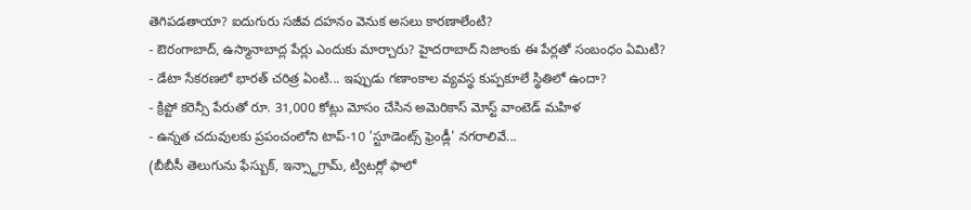తెగిపడతాయా? ఐదుగురు సజీవ దహనం వెనుక అసలు కారణాలేంటి?
- ఔరంగాబాద్, ఉస్మానాబాద్ల పేర్లు ఎందుకు మార్చారు? హైదరాబాద్ నిజాంకు ఈ పేర్లతో సంబంధం ఏమిటి?
- డేటా సేకరణలో భారత్ చరిత్ర ఏంటి... ఇప్పుడు గణాంకాల వ్యవస్థ కుప్పకూలే స్థితిలో ఉందా?
- క్రిప్టో కరెన్సీ పేరుతో రూ. 31,000 కోట్లు మోసం చేసిన అమెరికాస్ మోస్ట్ వాంటెడ్ మహిళ
- ఉన్నత చదువులకు ప్రపంచంలోని టాప్-10 'స్టూడెంట్స్ ఫ్రెండ్లీ' నగరాలివే...
(బీబీసీ తెలుగును ఫేస్బుక్, ఇన్స్టాగ్రామ్, ట్విటర్లో ఫాలో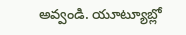అవ్వండి. యూట్యూబ్లో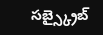సబ్స్క్రైబ్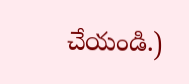చేయండి.)